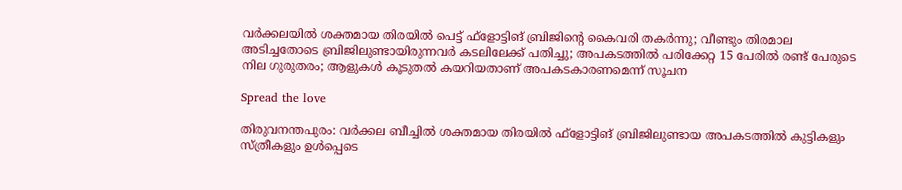വർക്കലയിൽ ശക്തമായ തിരയില്‍ പെട്ട് ഫ്‌ളോട്ടിങ് ബ്രിജിന്റെ കൈവരി തകർന്നു; വീണ്ടും തിരമാല അടിച്ചതോടെ ബ്രിജിലുണ്ടായിരുന്നവർ കടലിലേക്ക് പതിച്ചു; അപകടത്തിൽ പരിക്കേറ്റ 15 പേരിൽ രണ്ട് പേരുടെ നില ഗുരുതരം; ആളുകള്‍ കൂടുതല്‍ കയറിയതാണ് അപകടകാരണമെന്ന് സൂചന

Spread the love

തിരുവനന്തപുരം: വർക്കല ബീച്ചില്‍ ശക്തമായ തിരയില്‍ ഫ്‌ളോട്ടിങ് ബ്രിജിലുണ്ടായ അപകടത്തില്‍ കുട്ടികളും സ്ത്രീകളും ഉള്‍പ്പെടെ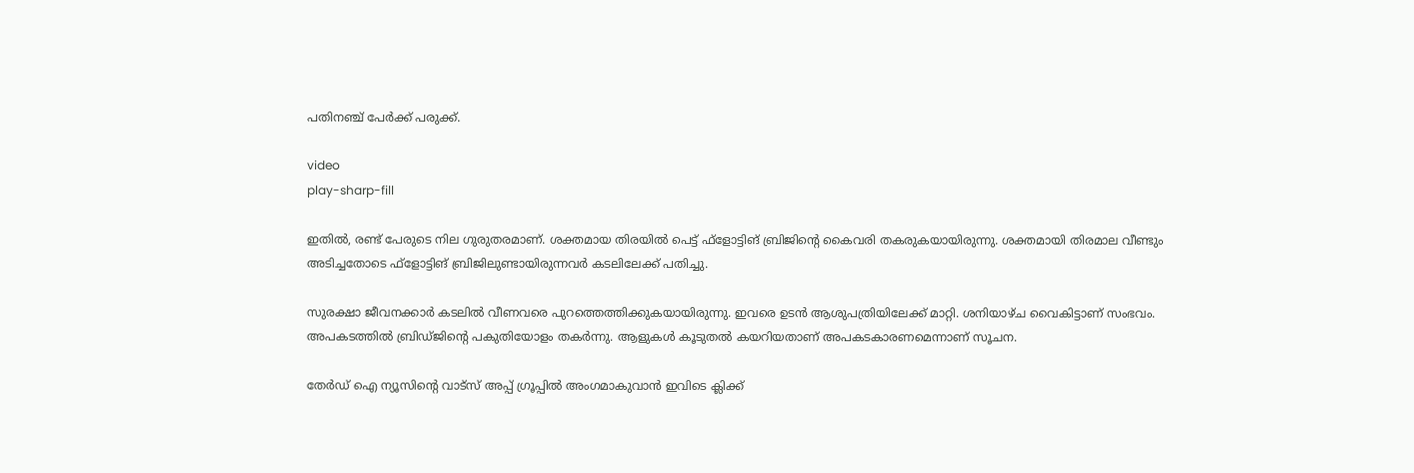പതിനഞ്ച് പേർക്ക് പരുക്ക്.

video
play-sharp-fill

ഇതില്‍, രണ്ട് പേരുടെ നില ഗുരുതരമാണ്. ശക്തമായ തിരയില്‍ പെട്ട് ഫ്‌ളോട്ടിങ് ബ്രിജിന്റെ കൈവരി തകരുകയായിരുന്നു. ശക്തമായി തിരമാല വീണ്ടും അടിച്ചതോടെ ഫ്‌ളോട്ടിങ് ബ്രിജിലുണ്ടായിരുന്നവർ കടലിലേക്ക് പതിച്ചു.

സുരക്ഷാ ജീവനക്കാർ കടലില്‍ വീണവരെ പുറത്തെത്തിക്കുകയായിരുന്നു. ഇവരെ ഉടൻ ആശുപത്രിയിലേക്ക് മാറ്റി. ശനിയാഴ്ച വൈകിട്ടാണ് സംഭവം. അപകടത്തില്‍ ബ്രിഡ്ജിന്റെ പകുതിയോളം തകർന്നു. ആളുകള്‍ കൂടുതല്‍ കയറിയതാണ് അപകടകാരണമെന്നാണ് സൂചന.

തേർഡ് ഐ ന്യൂസിന്റെ വാട്സ് അപ്പ് ഗ്രൂപ്പിൽ അംഗമാകുവാൻ ഇവിടെ ക്ലിക്ക്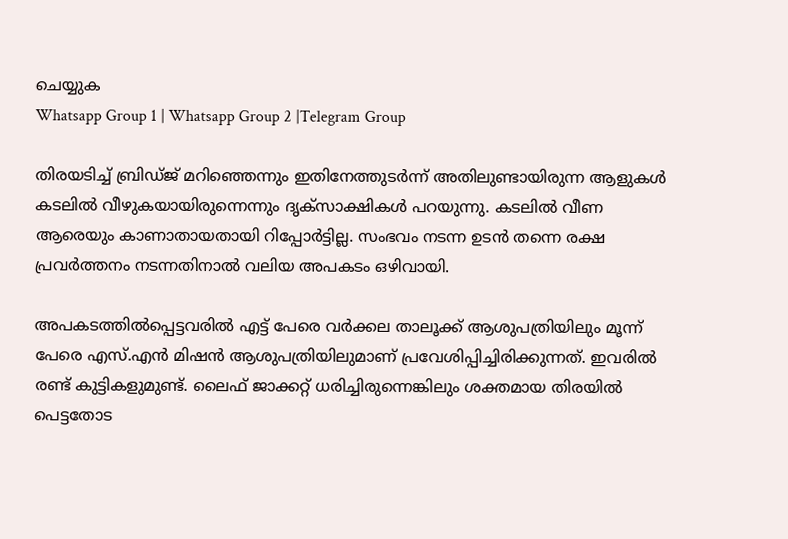ചെയ്യുക
Whatsapp Group 1 | Whatsapp Group 2 |Telegram Group

തിരയടിച്ച്‌ ബ്രിഡ്ജ് മറിഞ്ഞെന്നും ഇതിനേത്തുടർന്ന് അതിലുണ്ടായിരുന്ന ആളുകള്‍ കടലില്‍ വീഴുകയായിരുന്നെന്നും ദൃക്സാക്ഷികള്‍ പറയുന്നു. കടലില്‍ വീണ ആരെയും കാണാതായതായി റിപ്പോർട്ടില്ല. സംഭവം നടന്ന ഉടൻ തന്നെ രക്ഷ പ്രവർത്തനം നടന്നതിനാല്‍ വലിയ അപകടം ഒഴിവായി.

അപകടത്തില്‍പ്പെട്ടവരില്‍ എട്ട് പേരെ വർക്കല താലൂക്ക് ആശുപത്രിയിലും മൂന്ന് പേരെ എസ്.എൻ മിഷൻ ആശുപത്രിയിലുമാണ് പ്രവേശിപ്പിച്ചിരിക്കുന്നത്. ഇവരില്‍ രണ്ട് കുട്ടികളുമുണ്ട്. ലൈഫ് ജാക്കറ്റ് ധരിച്ചിരുന്നെങ്കിലും ശക്തമായ തിരയില്‍ പെട്ടതോട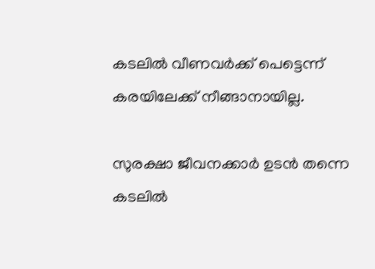കടലില്‍ വീണവർക്ക് പെട്ടെന്ന് കരയിലേക്ക് നീങ്ങാനായില്ല.

സുരക്ഷാ ജീവനക്കാർ ഉടൻ തന്നെ കടലില്‍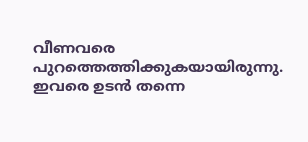വീണവരെ പുറത്തെത്തിക്കുകയായിരുന്നു. ഇവരെ ഉടൻ തന്നെ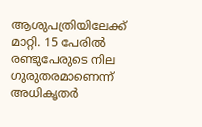ആശുപത്രിയിലേക്ക് മാറ്റി. 15 പേരില്‍ രണ്ടുപേരുടെ നില ഗുരുതരമാണെന്ന് അധികൃതർ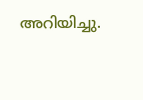അറിയിച്ചു.